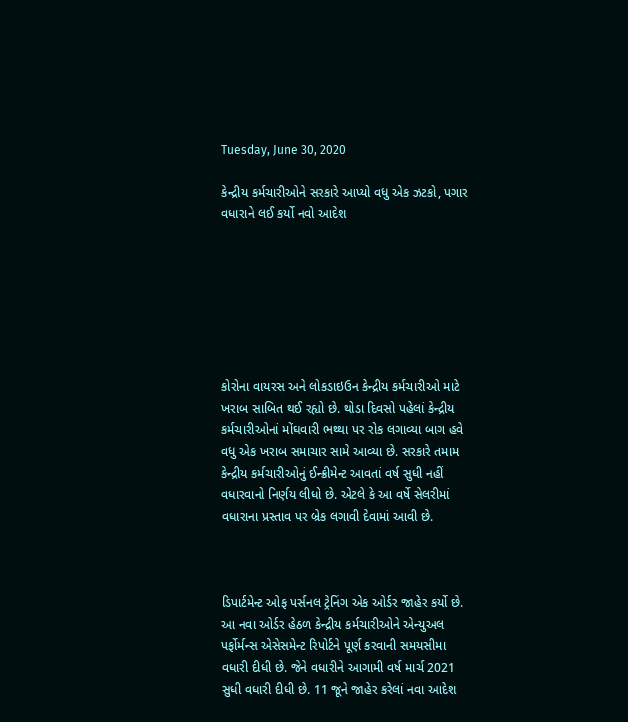Tuesday, June 30, 2020

કેન્દ્રીય કર્મચારીઓને સરકારે આપ્યો વધુ એક ઝટકો, પગાર વધારાને લઈ કર્યો નવો આદેશ







કોરોના વાયરસ અને લોકડાઇઉન કેન્દ્રીય કર્મચારીઓ માટે ખરાબ સાબિત થઈ રહ્યો છે. થોડા દિવસો પહેલાં કેન્દ્રીય કર્મચારીઓનાં મોંઘવારી ભથ્થા પર રોક લગાવ્યા બાગ હવે વધુ એક ખરાબ સમાચાર સામે આવ્યા છે. સરકારે તમામ કેન્દ્રીય કર્મચારીઓનું ઈન્ક્રીમેન્ટ આવતાં વર્ષ સુધી નહીં વધારવાનો નિર્ણય લીધો છે. એટલે કે આ વર્ષે સેલરીમાં વધારાના પ્રસ્તાવ પર બ્રેક લગાવી દેવામાં આવી છે.



ડિપાર્ટમેન્ટ ઓફ પર્સનલ ટ્રેનિંગ એક ઓર્ડર જાહેર કર્યો છે. આ નવા ઓર્ડર હેઠળ કેન્દ્રીય કર્મચારીઓને એન્યુઅલ પર્ફોર્મન્સ એસેસમેન્ટ રિપોર્ટને પૂર્ણ કરવાની સમયસીમા વધારી દીધી છે. જેને વધારીને આગામી વર્ષ માર્ચ 2021 સુધી વધારી દીધી છે. 11 જૂને જાહેર કરેલાં નવા આદેશ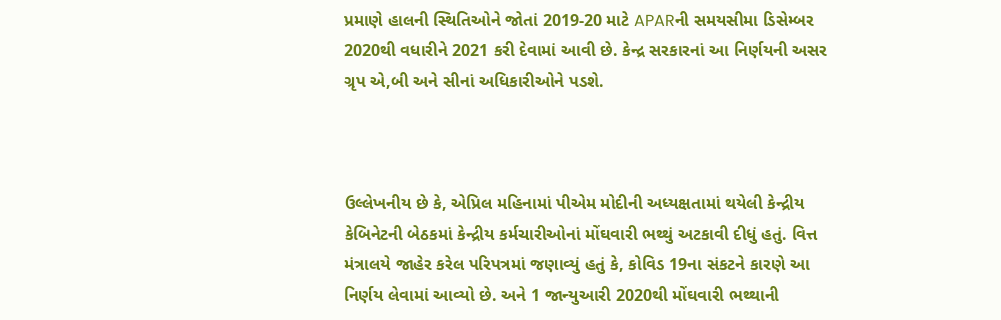પ્રમાણે હાલની સ્થિતિઓને જોતાં 2019-20 માટે APARની સમયસીમા ડિસેમ્બર 2020થી વધારીને 2021 કરી દેવામાં આવી છે. કેન્દ્ર સરકારનાં આ નિર્ણયની અસર ગ્રૃપ એ,બી અને સીનાં અધિકારીઓને પડશે.



ઉલ્લેખનીય છે કે, એપ્રિલ મહિનામાં પીએમ મોદીની અધ્યક્ષતામાં થયેલી કેન્દ્રીય કેબિનેટની બેઠકમાં કેન્દ્રીય કર્મચારીઓનાં મોંઘવારી ભથ્થું અટકાવી દીધું હતું. વિત્ત મંત્રાલયે જાહેર કરેલ પરિપત્રમાં જણાવ્યું હતું કે, કોવિડ 19ના સંકટને કારણે આ નિર્ણય લેવામાં આવ્યો છે. અને 1 જાન્યુઆરી 2020થી મોંઘવારી ભથ્થાની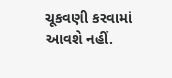ચૂકવણી કરવામાં આવશે નહીં.